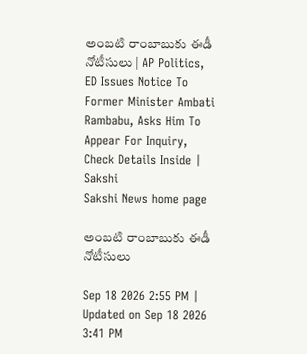అంబటి రాంబాబుకు ఈడీ నోటీసులు | AP Politics, ED Issues Notice To Former Minister Ambati Rambabu, Asks Him To Appear For Inquiry, Check Details Inside | Sakshi
Sakshi News home page

అంబటి రాంబాబుకు ఈడీ నోటీసులు

Sep 18 2026 2:55 PM | Updated on Sep 18 2026 3:41 PM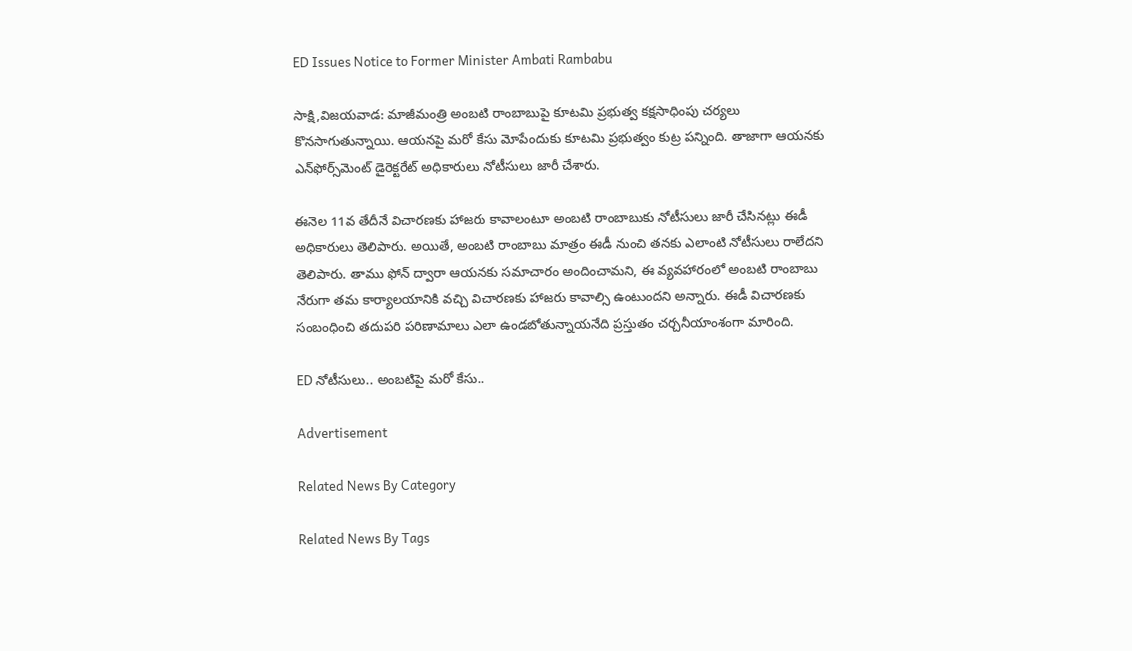ED Issues Notice to Former Minister Ambati Rambabu

సాక్షి,విజయవాడ: మాజీమంత్రి అంబటి రాంబాబుపై కూటమి ప్రభుత్వ కక్షసాధింపు చర్యలు కొనసాగుతున్నాయి. ఆయనపై మరో కేసు మోపేందుకు కూటమి ప్రభుత్వం కుట్ర పన్నింది. తాజాగా ఆయనకు ఎన్‌ఫోర్స్‌మెంట్ డైరెక్టరేట్ అధికారులు నోటీసులు జారీ చేశారు.

ఈనెల 11వ తేదీనే విచారణకు హాజరు కావాలంటూ అంబటి రాంబాబుకు నోటీసులు జారీ చేసినట్లు ఈడీ అధికారులు తెలిపారు. అయితే, అంబటి రాంబాబు మాత్రం ఈడీ నుంచి తనకు ఎలాంటి నోటీసులు రాలేదని తెలిపారు. తాము ఫోన్ ద్వారా ఆయనకు సమాచారం అందించామని, ఈ వ్యవహారంలో అంబటి రాంబాబు నేరుగా తమ కార్యాలయానికి వచ్చి విచారణకు హాజరు కావాల్సి ఉంటుందని అన్నారు. ఈడీ విచారణకు సంబంధించి తదుపరి పరిణామాలు ఎలా ఉండబోతున్నాయనేది ప్రస్తుతం చర్చనీయాంశంగా మారింది.

ED నోటీసులు.. అంబటిపై మరో కేసు..

Advertisement

Related News By Category

Related News By Tags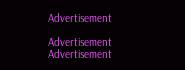Advertisement

Advertisement
Advertisement